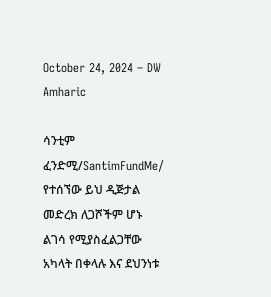October 24, 2024 – DW Amharic

ሳንቲም ፈንድሚ/SantimFundMe/ የተሰኘው ይህ ዲጅታል መድረክ ለጋሾችም ሆኑ ልገሳ የሚያስፈልጋቸው አካላት በቀላሉ እና ደህንነቱ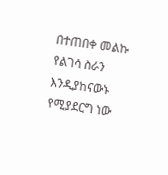በተጠበቀ መልኩ የልገሳ ስራን እንዲያከናውኑ የሚያደርግ ነው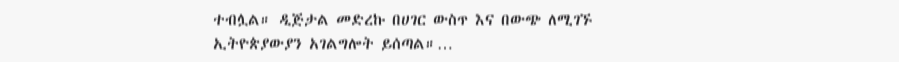ተብሏል። ዲጅታል መድረኩ በሀገር ውስጥ እና በውጭ ለሚገኙ ኢትዮጵያውያን አገልግሎት ይሰጣል።…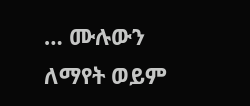… ሙሉውን ለማየት ወይም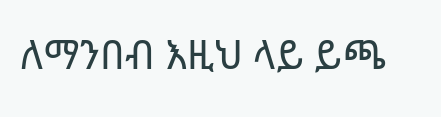ለማንበብ እዚህ ላይ ይጫ